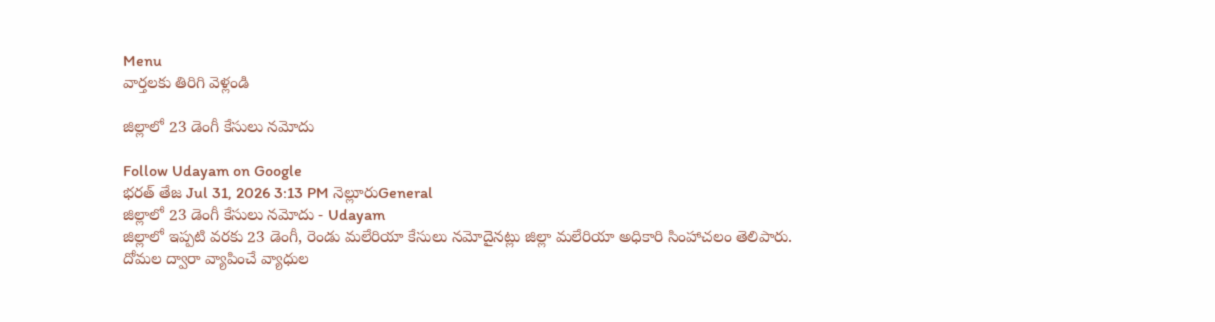Menu
వార్తలకు తిరిగి వెళ్లండి

జిల్లాలో 23 డెంగీ కేసులు నమోదు

Follow Udayam on Google
భరత్ తేజ Jul 31, 2026 3:13 PM నెల్లూరుGeneral
జిల్లాలో 23 డెంగీ కేసులు నమోదు - Udayam
జిల్లాలో ఇప్పటి వరకు 23 డెంగీ, రెండు మలేరియా కేసులు నమోదైనట్లు జిల్లా మలేరియా అధికారి సింహాచలం తెలిపారు. దోమల ద్వారా వ్యాపించే వ్యాధుల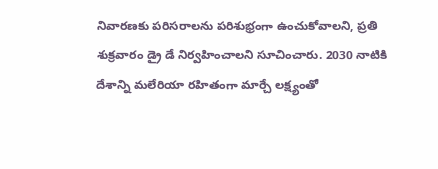నివారణకు పరిసరాలను పరిశుభ్రంగా ఉంచుకోవాలని, ప్రతి శుక్రవారం డ్రై డే నిర్వహించాలని సూచించారు. 2030 నాటికి దేశాన్ని మలేరియా రహితంగా మార్చే లక్ష్యంతో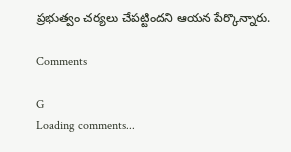ప్రభుత్వం చర్యలు చేపట్టిందని ఆయన పేర్కొన్నారు.

Comments

G
Loading comments...